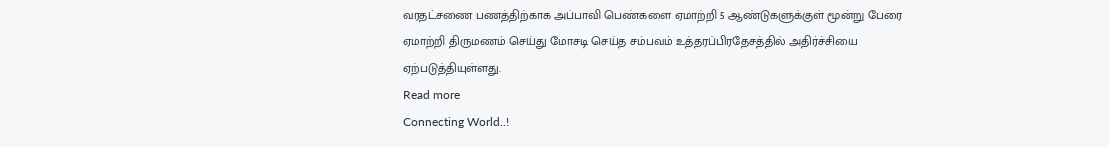வரதட்சணை பணத்திற்காக அப்பாவி பெண்களை ஏமாற்றி 5 ஆண்டுகளுக்குள் மூன்று பேரை ஏமாற்றி திருமணம் செய்து மோசடி செய்த சம்பவம் உத்தரப்பிரதேசத்தில் அதிர்ச்சியை ஏற்படுத்தியுள்ளது.
Read more
Connecting World..!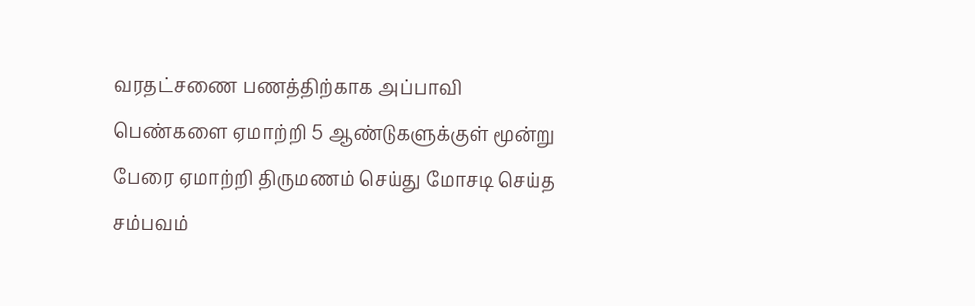வரதட்சணை பணத்திற்காக அப்பாவி பெண்களை ஏமாற்றி 5 ஆண்டுகளுக்குள் மூன்று பேரை ஏமாற்றி திருமணம் செய்து மோசடி செய்த சம்பவம்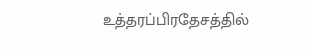உத்தரப்பிரதேசத்தில்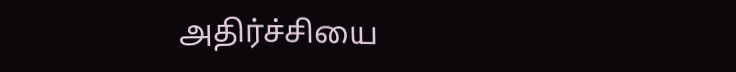அதிர்ச்சியை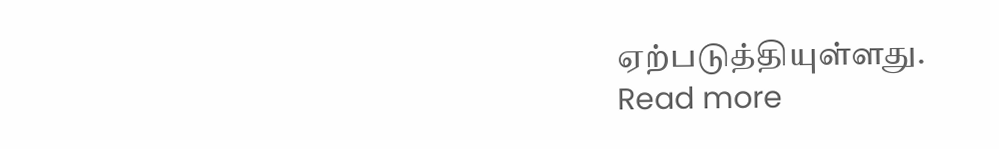ஏற்படுத்தியுள்ளது.
Read more